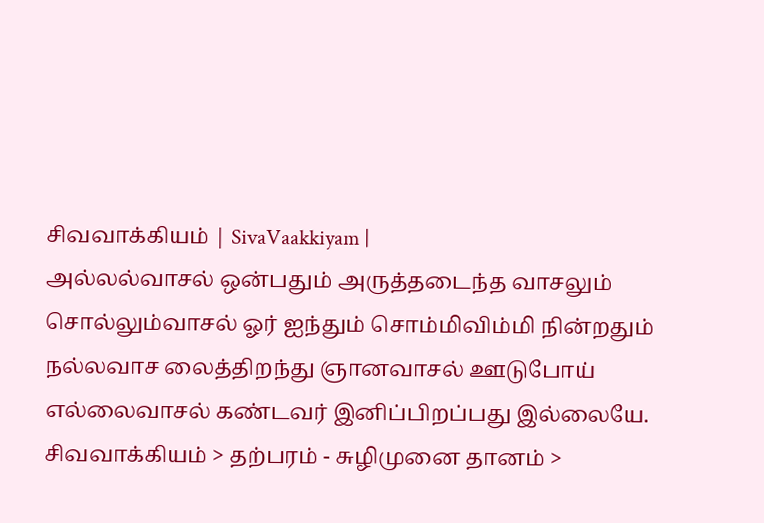சிவவாக்கியம் | SivaVaakkiyam |
அல்லல்வாசல் ஒன்பதும் அருத்தடைந்த வாசலும்
சொல்லும்வாசல் ஓர் ஐந்தும் சொம்மிவிம்மி நின்றதும்
நல்லவாச லைத்திறந்து ஞானவாசல் ஊடுபோய்
எல்லைவாசல் கண்டவர் இனிப்பிறப்பது இல்லையே.
சிவவாக்கியம் > தற்பரம் - சுழிமுனை தானம் >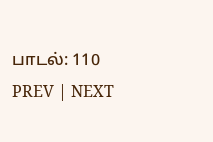பாடல்: 110
PREV | NEXT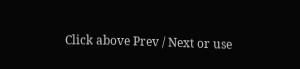Click above Prev / Next or use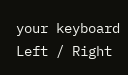your keyboard Left / Right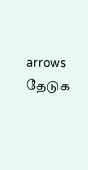arrows
தேடுக